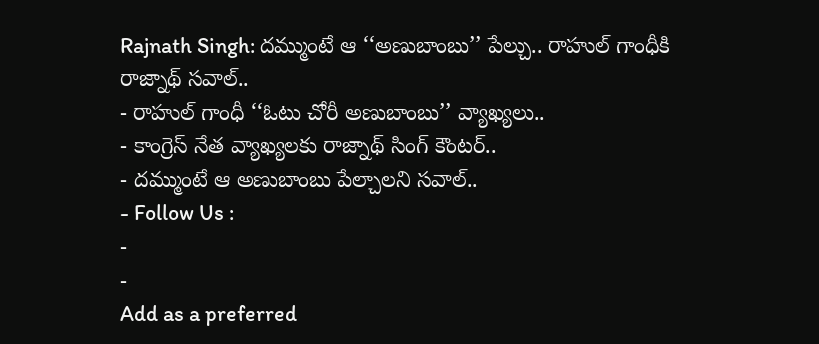Rajnath Singh: దమ్ముంటే ఆ ‘‘అణుబాంబు’’ పేల్చు.. రాహుల్ గాంధీకి రాజ్నాథ్ సవాల్..
- రాహుల్ గాంధీ ‘‘ఓటు చోరీ అణుబాంబు’’ వ్యాఖ్యలు..
- కాంగ్రెస్ నేత వ్యాఖ్యలకు రాజ్నాథ్ సింగ్ కౌంటర్..
- దమ్ముంటే ఆ అణుబాంబు పేల్చాలని సవాల్..
- Follow Us :
-
-
Add as a preferred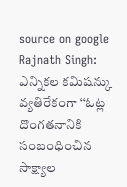source on google
Rajnath Singh: ఎన్నికల కమిషన్కు వ్యతిరేకంగా ‘‘ఓట్ల దొంగతనానికి సంబంధించిన సాక్ష్యాల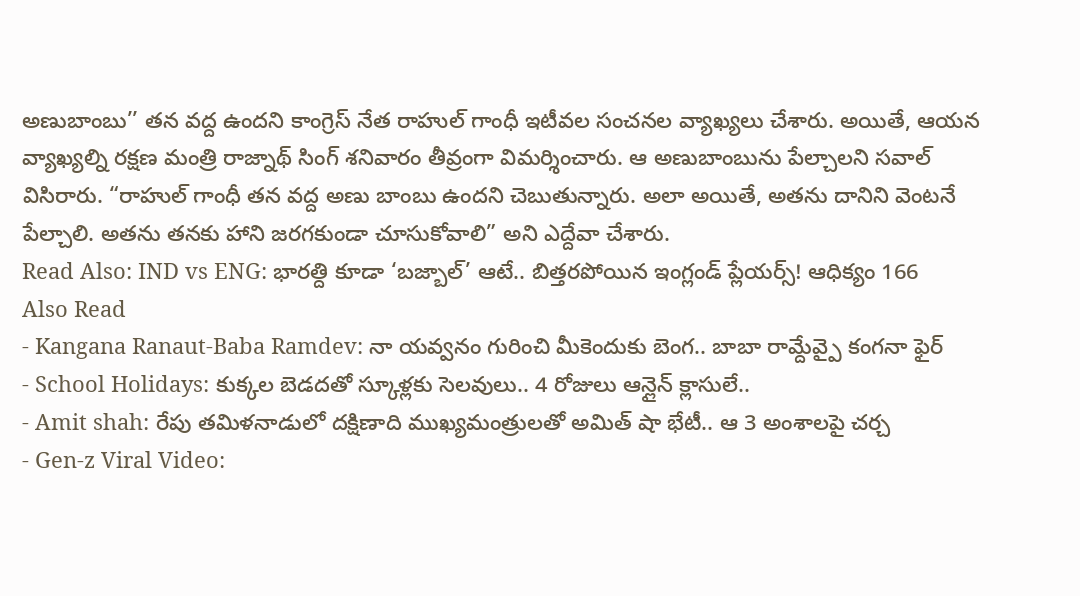అణుబాంబు’’ తన వద్ద ఉందని కాంగ్రెస్ నేత రాహుల్ గాంధీ ఇటీవల సంచనల వ్యాఖ్యలు చేశారు. అయితే, ఆయన వ్యాఖ్యల్ని రక్షణ మంత్రి రాజ్నాథ్ సింగ్ శనివారం తీవ్రంగా విమర్శించారు. ఆ అణుబాంబును పేల్చాలని సవాల్ విసిరారు. “రాహుల్ గాంధీ తన వద్ద అణు బాంబు ఉందని చెబుతున్నారు. అలా అయితే, అతను దానిని వెంటనే పేల్చాలి. అతను తనకు హాని జరగకుండా చూసుకోవాలి” అని ఎద్దేవా చేశారు.
Read Also: IND vs ENG: భారత్ది కూడా ‘బజ్బాల్’ ఆటే.. బిత్తరపోయిన ఇంగ్లండ్ ప్లేయర్స్! ఆధిక్యం 166
Also Read
- Kangana Ranaut-Baba Ramdev: నా యవ్వనం గురించి మీకెందుకు బెంగ.. బాబా రామ్దేవ్పై కంగనా ఫైర్
- School Holidays: కుక్కల బెడదతో స్కూళ్లకు సెలవులు.. 4 రోజులు ఆన్లైన్ క్లాసులే..
- Amit shah: రేపు తమిళనాడులో దక్షిణాది ముఖ్యమంత్రులతో అమిత్ షా భేటీ.. ఆ 3 అంశాలపై చర్చ
- Gen-z Viral Video: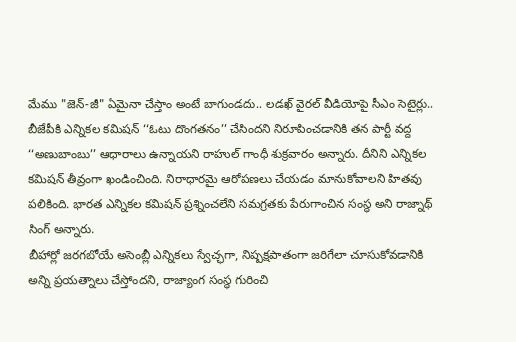మేము "జెన్-జీ" ఏమైనా చేస్తాం అంటే బాగుండదు.. లడఖ్ వైరల్ వీడియోపై సీఎం సెటైర్లు..
బీజేపీకి ఎన్నికల కమిషన్ ‘‘ఓటు దొంగతనం’’ చేసిందని నిరూపించడానికి తన పార్టీ వద్ద ‘‘అణుబాంబు’’ ఆధారాలు ఉన్నాయని రాహుల్ గాంధీ శుక్రవారం అన్నారు. దీనిని ఎన్నికల కమిషన్ తీవ్రంగా ఖండించింది. నిరాధారమై ఆరోపణలు చేయడం మానుకోవాలని హితవు పలికింది. భారత ఎన్నికల కమిషన్ ప్రశ్నించలేని సమగ్రతకు పేరుగాంచిన సంస్థ అని రాజ్నాథ్ సింగ్ అన్నారు.
బీహార్లో జరగబోయే అసెంబ్లీ ఎన్నికలు స్వేచ్ఛగా, నిష్పక్షపాతంగా జరిగేలా చూసుకోవడానికి అన్ని ప్రయత్నాలు చేస్తోందని, రాజ్యాంగ సంస్థ గురించి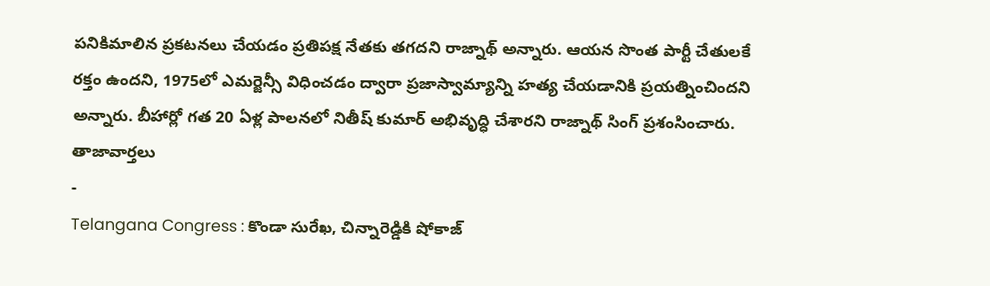పనికిమాలిన ప్రకటనలు చేయడం ప్రతిపక్ష నేతకు తగదని రాజ్నాథ్ అన్నారు. ఆయన సొంత పార్టీ చేతులకే రక్తం ఉందని, 1975లో ఎమర్జెన్సీ విధించడం ద్వారా ప్రజాస్వామ్యాన్ని హత్య చేయడానికి ప్రయత్నించిందని అన్నారు. బీహార్లో గత 20 ఏళ్ల పాలనలో నితీష్ కుమార్ అభివృద్ధి చేశారని రాజ్నాథ్ సింగ్ ప్రశంసించారు.
తాజావార్తలు
-
Telangana Congress : కొండా సురేఖ, చిన్నారెడ్డికి షోకాజ్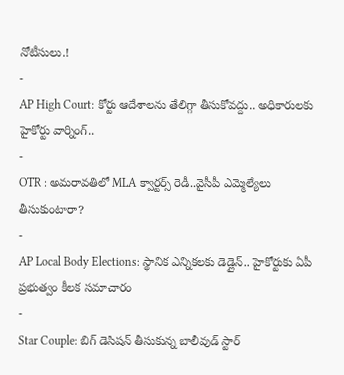నోటీసులు.!
-
AP High Court: కోర్టు ఆదేశాలను తేలిగ్గా తీసుకోవద్దు.. అధికారులకు హైకోర్టు వార్నింగ్..
-
OTR : అమరావతిలో MLA క్వార్టర్స్ రెడీ..వైసీపీ ఎమ్మెల్యేలు తీసుకుంటారా?
-
AP Local Body Elections: స్థానిక ఎన్నికలకు డెడ్లైన్.. హైకోర్టుకు ఏపీ ప్రభుత్వం కీలక సమాచారం
-
Star Couple: బిగ్ డెసిషన్ తీసుకున్న బాలీవుడ్ స్టార్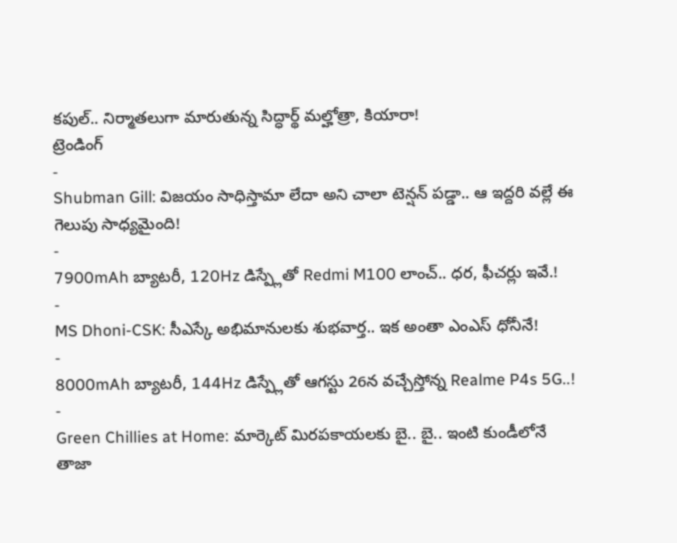కపుల్.. నిర్మాతలుగా మారుతున్న సిద్ధార్థ్ మల్హోత్రా, కియారా!
ట్రెండింగ్
-
Shubman Gill: విజయం సాధిస్తామా లేదా అని చాలా టెన్షన్ పడ్డా.. ఆ ఇద్దరి వల్లే ఈ గెలుపు సాధ్యమైంది!
-
7900mAh బ్యాటరీ, 120Hz డిస్ప్లేతో Redmi M100 లాంచ్.. ధర, ఫీచర్లు ఇవే.!
-
MS Dhoni-CSK: సీఎస్కే అభిమానులకు శుభవార్త.. ఇక అంతా ఎంఎస్ ధోనీనే!
-
8000mAh బ్యాటరీ, 144Hz డిస్ప్లేతో ఆగస్టు 26న వచ్చేస్తోన్న Realme P4s 5G..!
-
Green Chillies at Home: మార్కెట్ మిరపకాయలకు బై.. బై.. ఇంటి కుండీలోనే తాజా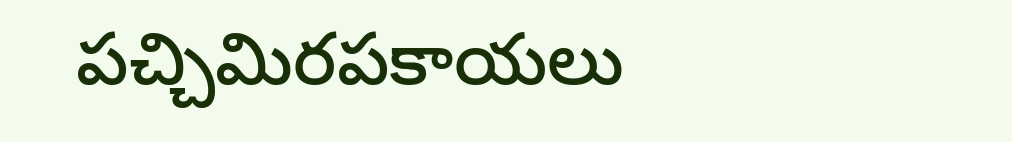పచ్చిమిరపకాయలు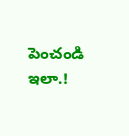పెంచండి ఇలా.!